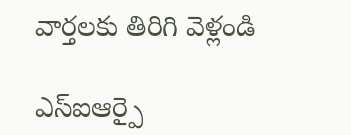వార్తలకు తిరిగి వెళ్లండి

ఎస్ఐఆర్పై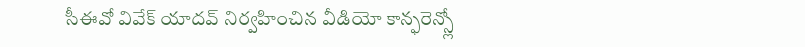సీఈవో వివేక్ యాదవ్ నిర్వహించిన వీడియో కాన్ఫరెన్స్లో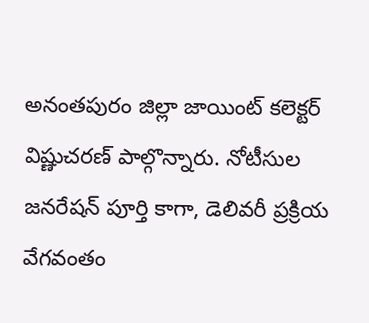అనంతపురం జిల్లా జాయింట్ కలెక్టర్ విష్ణుచరణ్ పాల్గొన్నారు. నోటీసుల జనరేషన్ పూర్తి కాగా, డెలివరీ ప్రక్రియ వేగవంతం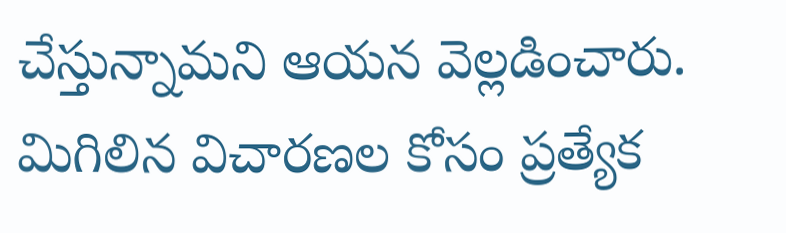చేస్తున్నామని ఆయన వెల్లడించారు. మిగిలిన విచారణల కోసం ప్రత్యేక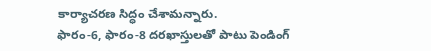కార్యాచరణ సిద్ధం చేశామన్నారు.
ఫారం-6, ఫారం-8 దరఖాస్తులతో పాటు పెండింగ్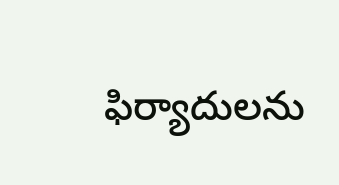ఫిర్యాదులను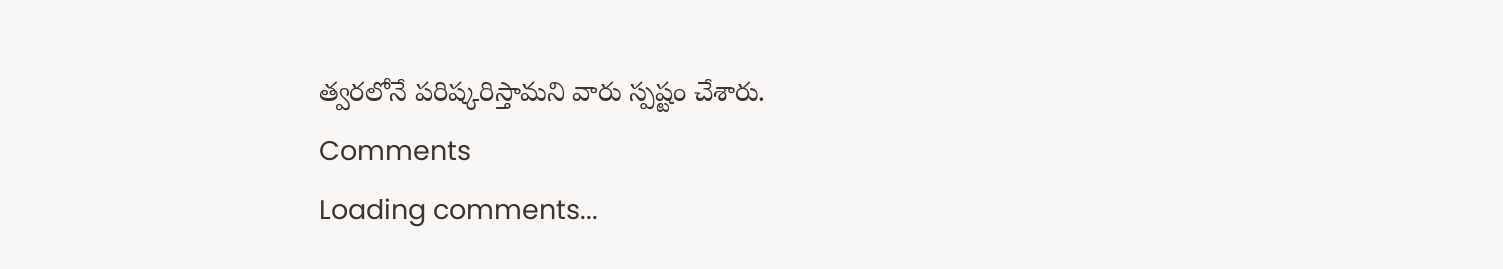త్వరలోనే పరిష్కరిస్తామని వారు స్పష్టం చేశారు.
Comments
Loading comments...